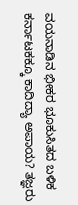ವಯನಾಡಿನ ಭೀಕರ ಭೂಕುಸಿತದ ಬಳಿಕ ಕರ್ನಾಟಕಕ್ಕೂ ಕಾದಿದ್ಯಾ ಅಪಾಯ? ತಜ್ಞರು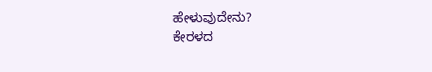ಹೇಳುವುದೇನು?
ಕೇರಳದ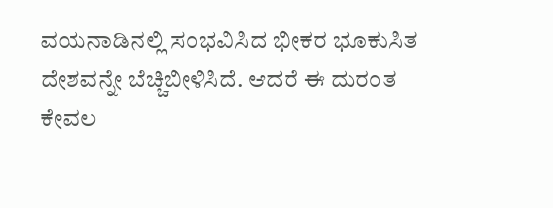ವಯನಾಡಿನಲ್ಲಿ ಸಂಭವಿಸಿದ ಭೀಕರ ಭೂಕುಸಿತ ದೇಶವನ್ನೇ ಬೆಚ್ಚಿಬೀಳಿಸಿದೆ. ಆದರೆ ಈ ದುರಂತ ಕೇವಲ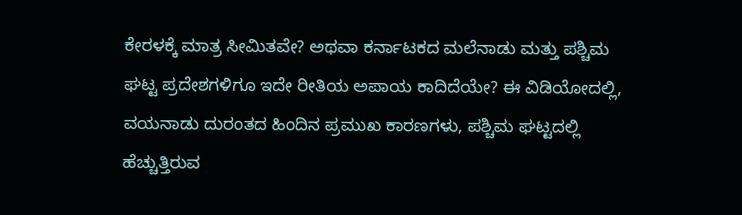ಕೇರಳಕ್ಕೆ ಮಾತ್ರ ಸೀಮಿತವೇ? ಅಥವಾ ಕರ್ನಾಟಕದ ಮಲೆನಾಡು ಮತ್ತು ಪಶ್ಚಿಮ ಘಟ್ಟ ಪ್ರದೇಶಗಳಿಗೂ ಇದೇ ರೀತಿಯ ಅಪಾಯ ಕಾದಿದೆಯೇ? ಈ ವಿಡಿಯೋದಲ್ಲಿ, ವಯನಾಡು ದುರಂತದ ಹಿಂದಿನ ಪ್ರಮುಖ ಕಾರಣಗಳು, ಪಶ್ಚಿಮ ಘಟ್ಟದಲ್ಲಿ ಹೆಚ್ಚುತ್ತಿರುವ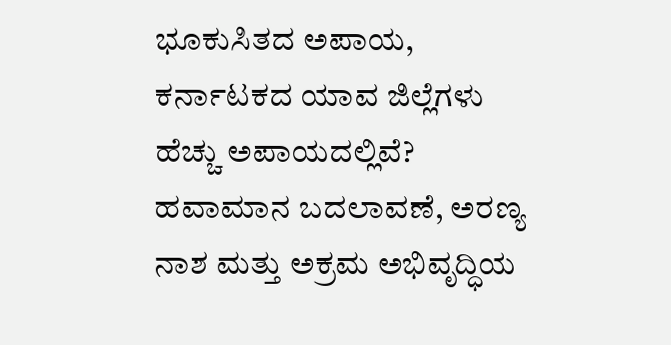ಭೂಕುಸಿತದ ಅಪಾಯ, ಕರ್ನಾಟಕದ ಯಾವ ಜಿಲ್ಲೆಗಳು ಹೆಚ್ಚು ಅಪಾಯದಲ್ಲಿವೆ? ಹವಾಮಾನ ಬದಲಾವಣೆ, ಅರಣ್ಯ ನಾಶ ಮತ್ತು ಅಕ್ರಮ ಅಭಿವೃದ್ಧಿಯ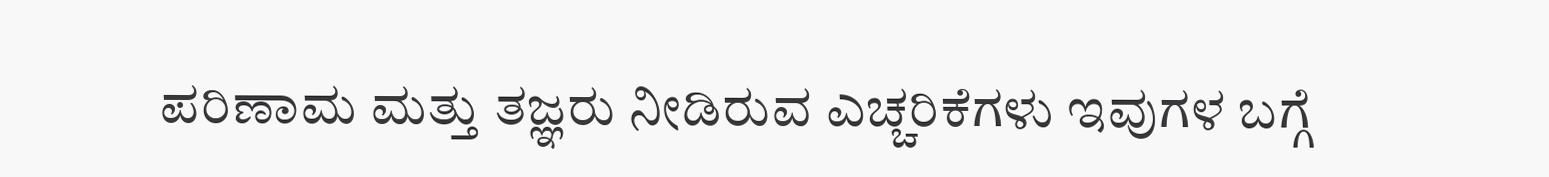ಪರಿಣಾಮ ಮತ್ತು ತಜ್ಞರು ನೀಡಿರುವ ಎಚ್ಚರಿಕೆಗಳು ಇವುಗಳ ಬಗ್ಗೆ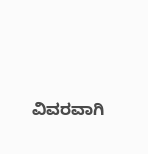ವಿವರವಾಗಿ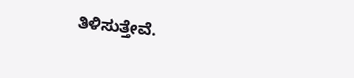ತಿಳಿಸುತ್ತೇವೆ.